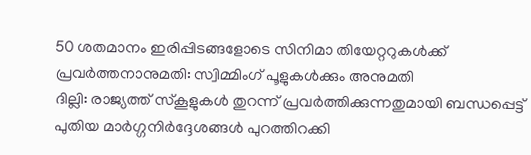50 ശതമാനം ഇരിപ്പിടങ്ങളോടെ സിനിമാ തിയേറ്ററുകൾക്ക് പ്രവർത്തനാനുമതി: സ്വിമ്മിംഗ് പൂളുകൾക്കും അനുമതി
ദില്ലി: രാജ്യത്ത് സ്കൂളുകൾ തുറന്ന് പ്രവർത്തിക്കുന്നതുമായി ബന്ധപ്പെട്ട് പുതിയ മാർഗ്ഗനിർദ്ദേശങ്ങൾ പുറത്തിറക്കി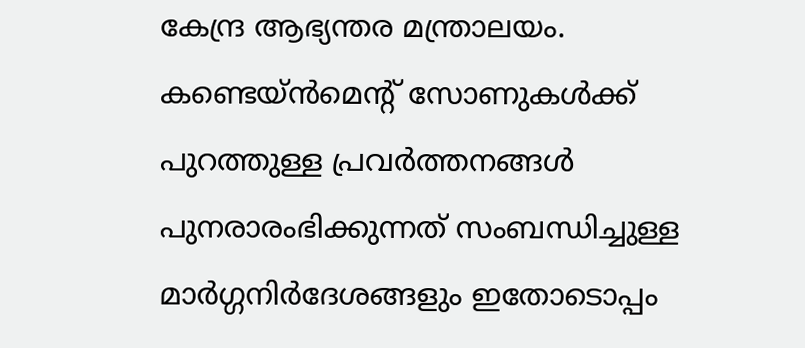കേന്ദ്ര ആഭ്യന്തര മന്ത്രാലയം. കണ്ടെയ്ൻമെന്റ് സോണുകൾക്ക് പുറത്തുള്ള പ്രവർത്തനങ്ങൾ പുനരാരംഭിക്കുന്നത് സംബന്ധിച്ചുള്ള മാർഗ്ഗനിർദേശങ്ങളും ഇതോടൊപ്പം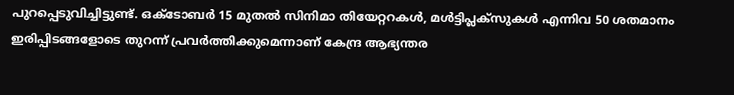പുറപ്പെടുവിച്ചിട്ടുണ്ട്. ഒക്ടോബർ 15 മുതൽ സിനിമാ തിയേറ്ററകൾ, മൾട്ടിപ്ലക്സുകൾ എന്നിവ 50 ശതമാനം ഇരിപ്പിടങ്ങളോടെ തുറന്ന് പ്രവർത്തിക്കുമെന്നാണ് കേന്ദ്ര ആഭ്യന്തര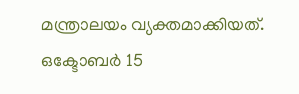മന്ത്രാലയം വ്യക്തമാക്കിയത്. ഒക്ടോബർ 15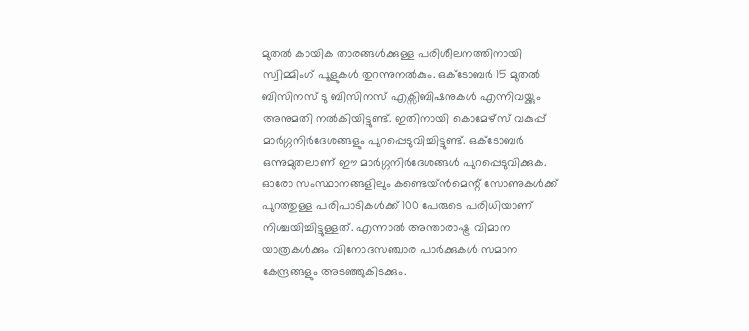മുതൽ കായിക താരങ്ങൾക്കുള്ള പരിശീലനത്തിനായി സ്വിമ്മിംഗ് പൂളുകൾ തുറന്നുനൽകും. ഒക്ടോബർ 15 മുതൽ ബിസിനസ് ടു ബിസിനസ് എക്സിബിഷനുകൾ എന്നിവയ്ക്കും അനുമതി നൽകിയിട്ടുണ്ട്. ഇതിനായി കൊമേഴ്സ് വകുപ്പ് മാർഗ്ഗനിർദേശങ്ങളും പുറപ്പെടുവിച്ചിട്ടുണ്ട്. ഒക്ടോബർ ഒന്നുമുതലാണ് ഈ മാർഗ്ഗനിർദേശങ്ങൾ പുറപ്പെടുവിക്കുക.
ഓരോ സംസ്ഥാനങ്ങളിലും കണ്ടെയ്ൻമെന്റ് സോണുകൾക്ക് പുറത്തുള്ള പരിപാടികൾക്ക് 100 പേരുടെ പരിധിയാണ് നിശ്ചയിച്ചിട്ടുള്ളത്. എന്നാൽ അന്താരാഷ്ട്ര വിമാന യാത്രകൾക്കും വിനോദസഞ്ചാര പാർക്കുകൾ സമാന കേന്ദ്രങ്ങളും അടഞ്ഞുകിടക്കും.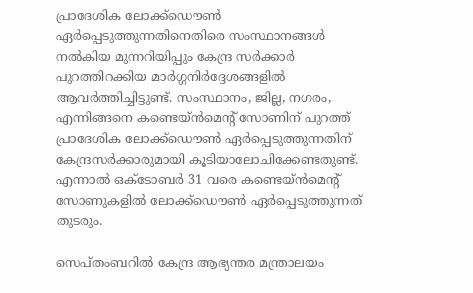പ്രാദേശിക ലോക്ക്ഡൌൺ ഏർപ്പെടുത്തുന്നതിനെതിരെ സംസ്ഥാനങ്ങൾ നൽകിയ മുന്നറിയിപ്പും കേന്ദ്ര സർക്കാർ പുറത്തിറക്കിയ മാർഗ്ഗനിർദ്ദേശങ്ങളിൽ ആവർത്തിച്ചിട്ടുണ്ട്. സംസ്ഥാനം, ജില്ല, നഗരം, എന്നിങ്ങനെ കണ്ടെയ്ൻമെന്റ് സോണിന് പുറത്ത് പ്രാദേശിക ലോക്ക്ഡൌൺ ഏർപ്പെടുത്തുന്നതിന് കേന്ദ്രസർക്കാരുമായി കൂടിയാലോചിക്കേണ്ടതുണ്ട്. എന്നാൽ ഒക്ടോബർ 31 വരെ കണ്ടെയ്ൻമെന്റ് സോണുകളിൽ ലോക്ക്ഡൌൺ ഏർപ്പെടുത്തുന്നത് തുടരും.

സെപ്തംബറിൽ കേന്ദ്ര ആഭ്യന്തര മന്ത്രാലയം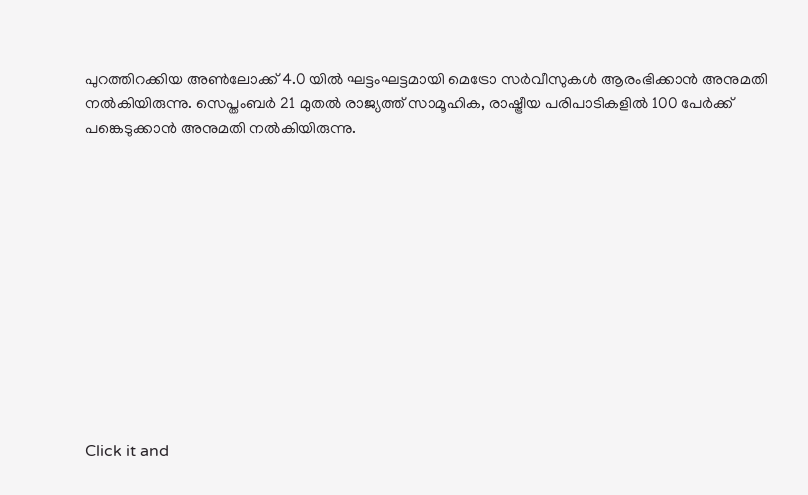പുറത്തിറക്കിയ അൺലോക്ക് 4.0 യിൽ ഘട്ടംഘട്ടമായി മെട്രോ സർവീസുകൾ ആരംഭിക്കാൻ അനുമതി നൽകിയിരുന്നു. സെപ്തംബർ 21 മുതൽ രാജ്യത്ത് സാമൂഹിക, രാഷ്ട്രീയ പരിപാടികളിൽ 100 പേർക്ക് പങ്കെടുക്കാൻ അനുമതി നൽകിയിരുന്നു.












Click it and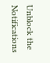Unblock the Notifications